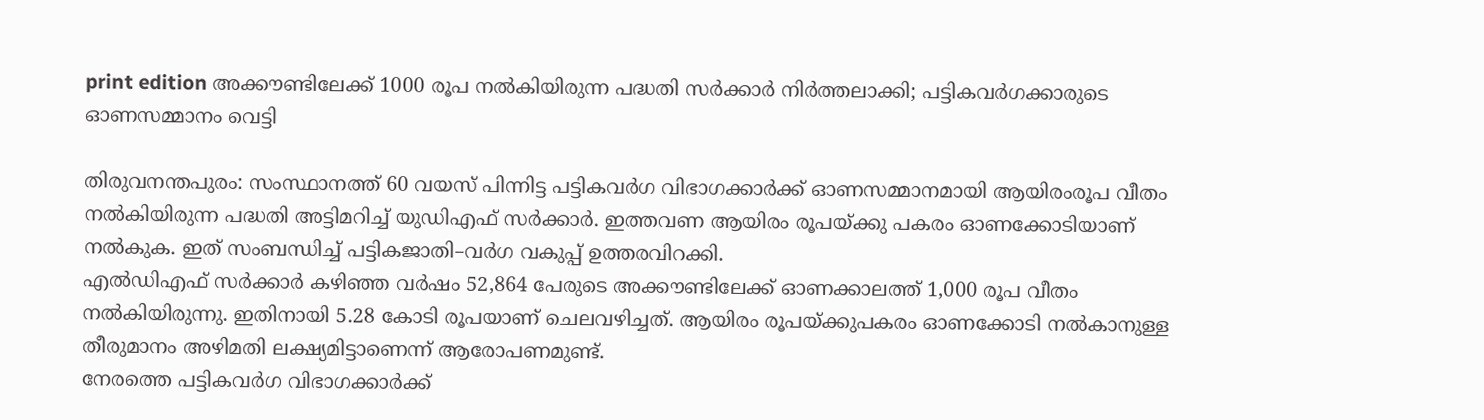print edition അക്കൗണ്ടിലേക്ക് 1000 രൂപ നൽകിയിരുന്ന പദ്ധതി സർക്കാർ നിർത്തലാക്കി; പട്ടികവർഗക്കാരുടെ ഓണസമ്മാനം വെട്ടി

തിരുവനന്തപുരം: സംസ്ഥാനത്ത് 60 വയസ് പിന്നിട്ട പട്ടികവർഗ വിഭാഗക്കാർക്ക് ഓണസമ്മാനമായി ആയിരംരൂപ വീതം നൽകിയിരുന്ന പദ്ധതി അട്ടിമറിച്ച് യുഡിഎഫ് സർക്കാർ. ഇത്തവണ ആയിരം രൂപയ്ക്കു പകരം ഓണക്കോടിയാണ് നൽകുക. ഇത് സംബന്ധിച്ച് പട്ടികജാതി–വർഗ വകുപ്പ് ഉത്തരവിറക്കി.
എൽഡിഎഫ് സർക്കാർ കഴിഞ്ഞ വർഷം 52,864 പേരുടെ അക്കൗണ്ടിലേക്ക് ഓണക്കാലത്ത് 1,000 രൂപ വീതം നൽകിയിരുന്നു. ഇതിനായി 5.28 കോടി രൂപയാണ് ചെലവഴിച്ചത്. ആയിരം രൂപയ്ക്കുപകരം ഓണക്കോടി നൽകാനുള്ള തീരുമാനം അഴിമതി ലക്ഷ്യമിട്ടാണെന്ന് ആരോപണമുണ്ട്.
നേരത്തെ പട്ടികവർഗ വിഭാഗക്കാർക്ക്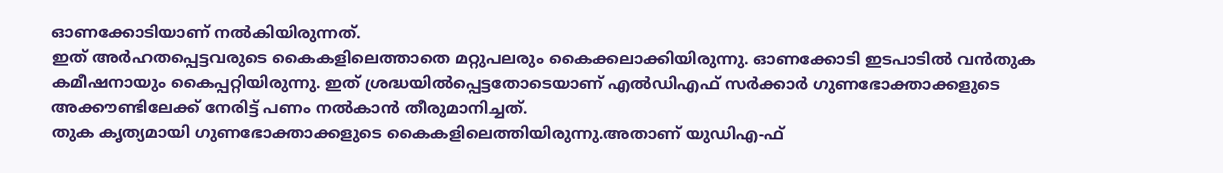ഓണക്കോടിയാണ് നൽകിയിരുന്നത്.
ഇത് അർഹതപ്പെട്ടവരുടെ കൈകളിലെത്താതെ മറ്റുപലരും കൈക്കലാക്കിയിരുന്നു. ഓണക്കോടി ഇടപാടിൽ വൻതുക കമീഷനായും കൈപ്പറ്റിയിരുന്നു. ഇത് ശ്രദ്ധയിൽപ്പെട്ടതോടെയാണ് എൽഡിഎഫ് സർക്കാർ ഗുണഭോക്താക്കളുടെ അക്കൗണ്ടിലേക്ക് നേരിട്ട് പണം നൽകാൻ തീരുമാനിച്ചത്.
തുക കൃത്യമായി ഗുണഭോക്താക്കളുടെ കൈകളിലെത്തിയിരുന്നു.അതാണ് യുഡിഎ-ഫ്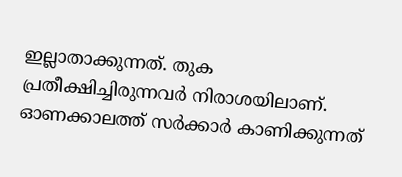ഇല്ലാതാക്കുന്നത്. തുക പ്രതീക്ഷിച്ചിരുന്നവർ നിരാശയിലാണ്. ഓണക്കാലത്ത് സർക്കാർ കാണിക്കുന്നത്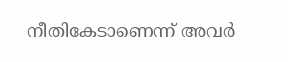നീതികേടാണെന്ന് അവർ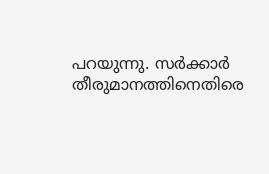പറയുന്നു. സർക്കാർ തീരുമാനത്തിനെതിരെ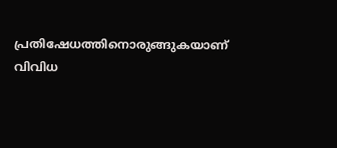പ്രതിഷേധത്തിനൊരുങ്ങുകയാണ് വിവിധ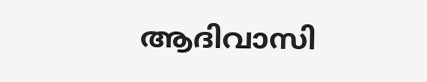ആദിവാസി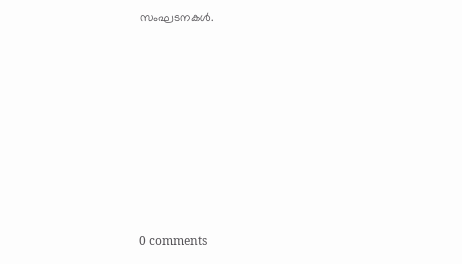സംഘടനകൾ.










0 comments